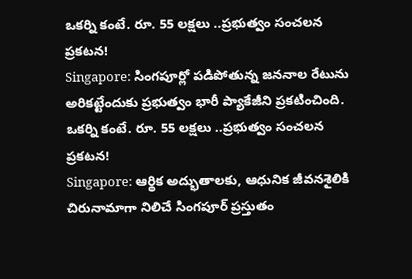ఒకర్ని కంటే. రూ. 55 లక్షలు ..ప్రభుత్వం సంచలన ప్రకటన!
Singapore: సింగపూర్లో పడిపోతున్న జననాల రేటును అరికట్టేందుకు ప్రభుత్వం భారీ ప్యాకేజీని ప్రకటించింది.
ఒకర్ని కంటే. రూ. 55 లక్షలు ..ప్రభుత్వం సంచలన ప్రకటన!
Singapore: ఆర్థిక అద్భుతాలకు, ఆధునిక జీవనశైలికి చిరునామాగా నిలిచే సింగపూర్ ప్రస్తుతం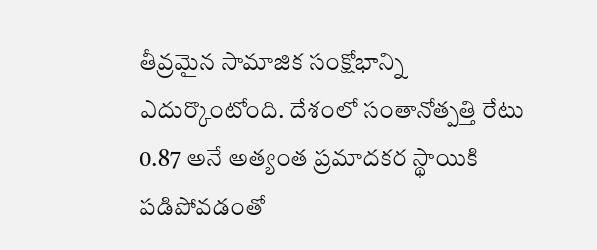తీవ్రమైన సామాజిక సంక్షోభాన్ని ఎదుర్కొంటోంది. దేశంలో సంతానోత్పత్తి రేటు 0.87 అనే అత్యంత ప్రమాదకర స్థాయికి పడిపోవడంతో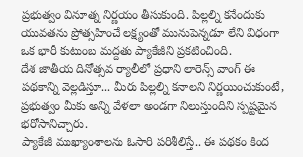ప్రభుత్వం వినూత్న నిర్ణయం తీసుకుంది. పిల్లల్ని కనేందుకు యువతను ప్రోత్సహించే లక్ష్యంతో మునుపెన్నడూ లేని విధంగా ఒక భారీ కుటుంబ మద్దతు ప్యాకేజీని ప్రకటించింది.
దేశ జాతీయ దినోత్సవ ర్యాలీలో ప్రధాని లారెన్స్ వాంగ్ ఈ పథకాన్ని వెల్లడిస్తూ... మీరు పిల్లల్ని కనాలని నిర్ణయించుకుంటే, ప్రభుత్వం మీకు అన్ని వేళలా అండగా నిలుస్తుందిని స్పష్టమైన భరోసానిచ్చారు.
ప్యాకేజీ ముఖ్యాంశాలను ఓసారి పరిశీలిస్తే.. ఈ పథకం కింద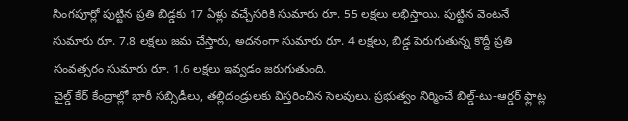సింగపూర్లో పుట్టిన ప్రతి బిడ్డకు 17 ఏళ్లు వచ్చేసరికి సుమారు రూ. 55 లక్షలు లభిస్తాయి. పుట్టిన వెంటనే సుమారు రూ. 7.8 లక్షలు జమ చేస్తారు, అదనంగా సుమారు రూ. 4 లక్షలు, బిడ్డ పెరుగుతున్న కొద్దీ ప్రతి సంవత్సరం సుమారు రూ. 1.6 లక్షలు ఇవ్వడం జరుగుతుంది.
చైల్డ్ కేర్ కేంద్రాల్లో భారీ సబ్సిడీలు, తల్లిదండ్రులకు విస్తరించిన సెలవులు. ప్రభుత్వం నిర్మించే బిల్డ్-టు-ఆర్డర్ ఫ్లాట్ల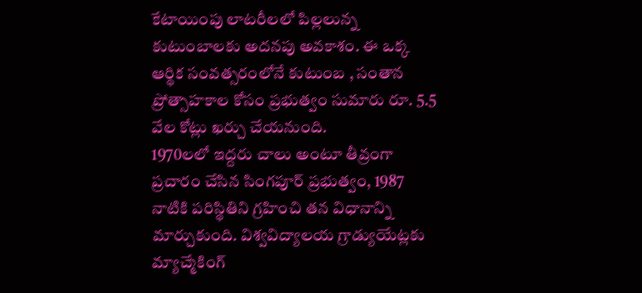కేటాయింపు లాటరీలలో పిల్లలున్న కుటుంబాలకు అదనపు అవకాశం. ఈ ఒక్క ఆర్థిక సంవత్సరంలోనే కుటుంబ , సంతాన ప్రోత్సాహకాల కోసం ప్రభుత్వం సుమారు రూ. 5.5 వేల కోట్లు ఖర్చు చేయనుంది.
1970లలో ఇద్దరు చాలు అంటూ తీవ్రంగా ప్రచారం చేసిన సింగపూర్ ప్రభుత్వం, 1987 నాటికి పరిస్థితిని గ్రహించి తన విధానాన్ని మార్చుకుంది. విశ్వవిద్యాలయ గ్రాడ్యుయేట్లకు మ్యాచ్మేకింగ్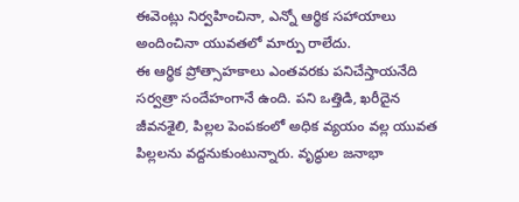ఈవెంట్లు నిర్వహించినా, ఎన్నో ఆర్థిక సహాయాలు అందించినా యువతలో మార్పు రాలేదు.
ఈ ఆర్థిక ప్రోత్సాహకాలు ఎంతవరకు పనిచేస్తాయనేది సర్వత్రా సందేహంగానే ఉంది. పని ఒత్తిడి, ఖరీదైన జీవనశైలి, పిల్లల పెంపకంలో అధిక వ్యయం వల్ల యువత పిల్లలను వద్దనుకుంటున్నారు. వృద్ధుల జనాభా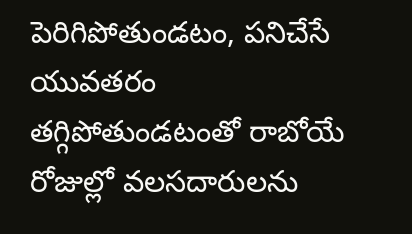పెరిగిపోతుండటం, పనిచేసే యువతరం తగ్గిపోతుండటంతో రాబోయే రోజుల్లో వలసదారులను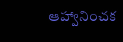ఆహ్వానించక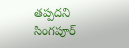తప్పదని సింగపూర్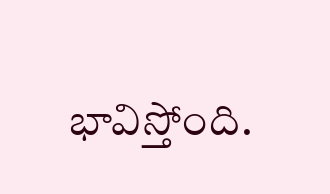భావిస్తోంది.